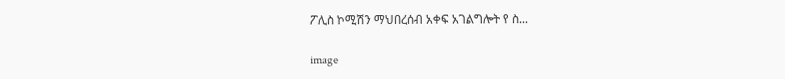ፖሊስ ኮሚሽን ማህበረሰብ አቀፍ አገልግሎት የ ስ...

image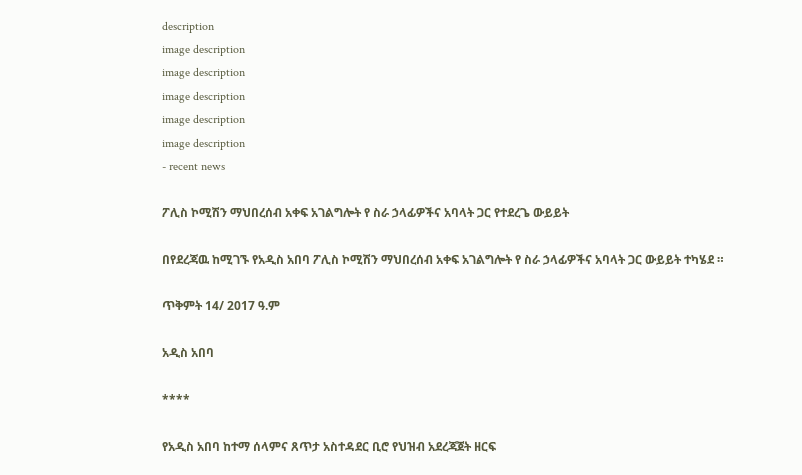description
image description
image description
image description
image description
image description
- recent news

ፖሊስ ኮሚሽን ማህበረሰብ አቀፍ አገልግሎት የ ስራ ኃላፊዎችና አባላት ጋር የተደረጌ ውይይት

በየደረጃዉ ከሚገኙ የአዲስ አበባ ፖሊስ ኮሚሽን ማህበረሰብ አቀፍ አገልግሎት የ ስራ ኃላፊዎችና አባላት ጋር ውይይት ተካሄደ ።

ጥቅምት 14/ 2017 ዓ.ም

አዲስ አበባ

****

የአዲስ አበባ ከተማ ሰላምና ጸጥታ አስተዳደር ቢሮ የህዝብ አደረጃጀት ዘርፍ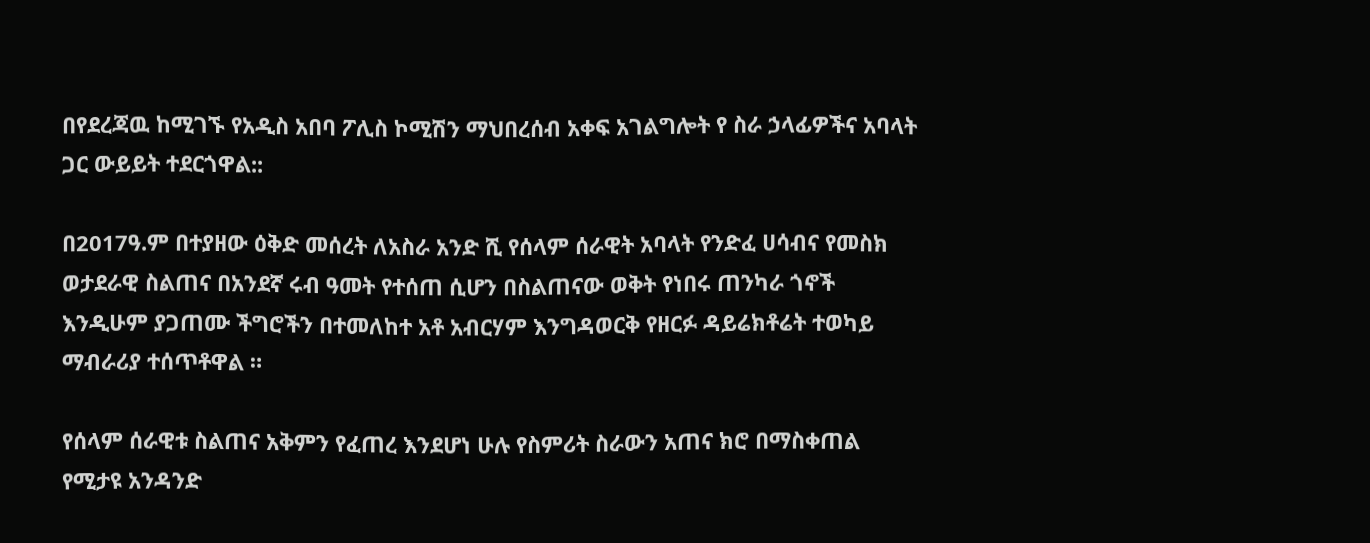በየደረጃዉ ከሚገኙ የአዲስ አበባ ፖሊስ ኮሚሽን ማህበረሰብ አቀፍ አገልግሎት የ ስራ ኃላፊዎችና አባላት ጋር ውይይት ተደርጎዋል::

በ2017ዓ.ም በተያዘው ዕቅድ መሰረት ለአስራ አንድ ሺ የሰላም ሰራዊት አባላት የንድፈ ሀሳብና የመስክ ወታደራዊ ስልጠና በአንደኛ ሩብ ዓመት የተሰጠ ሲሆን በስልጠናው ወቅት የነበሩ ጠንካራ ጎኖች እንዲሁም ያጋጠሙ ችግሮችን በተመለከተ አቶ አብርሃም እንግዳወርቅ የዘርፉ ዳይሬክቶሬት ተወካይ ማብራሪያ ተሰጥቶዋል ።

የሰላም ሰራዊቱ ስልጠና አቅምን የፈጠረ እንደሆነ ሁሉ የስምሪት ስራውን አጠና ክሮ በማስቀጠል የሚታዩ አንዳንድ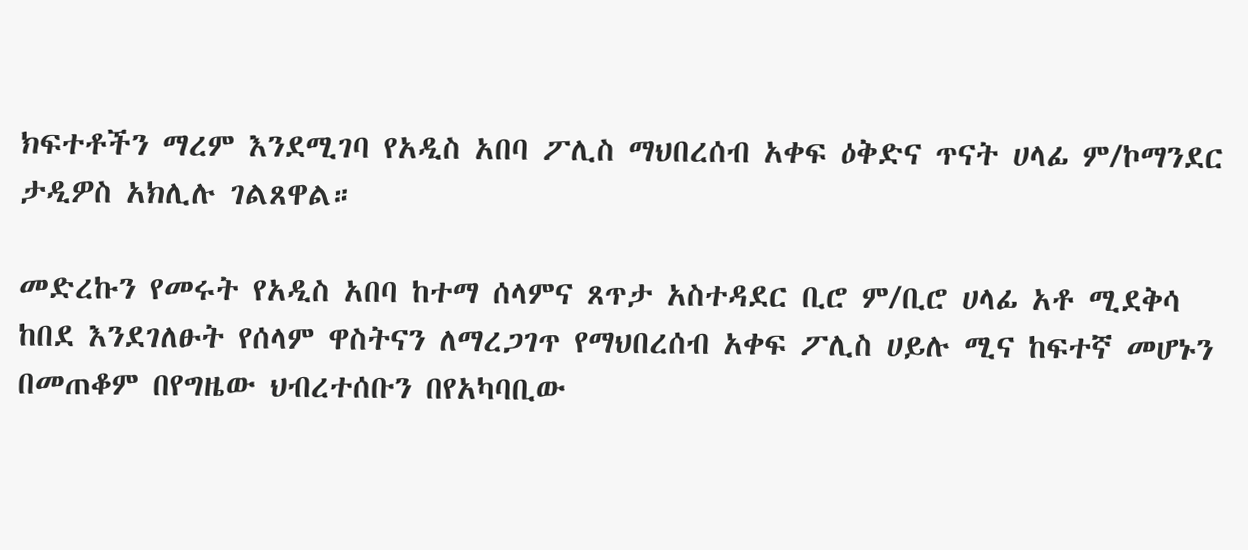ክፍተቶችን ማረም እንደሚገባ የአዲስ አበባ ፖሊስ ማህበረሰብ አቀፍ ዕቅድና ጥናት ሀላፊ ም/ኮማንደር ታዲዎስ አክሊሉ ገልጸዋል።

መድረኩን የመሩት የአዲስ አበባ ከተማ ሰላምና ጸጥታ አስተዳደር ቢሮ ም/ቢሮ ሀላፊ አቶ ሚደቅሳ ከበደ እንደገለፁት የሰላም ዋስትናን ለማረጋገጥ የማህበረሰብ አቀፍ ፖሊስ ሀይሉ ሚና ከፍተኛ መሆኑን በመጠቆም በየግዜው ህብረተሰቡን በየአካባቢው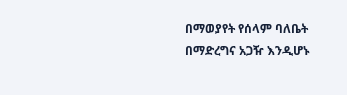በማወያየት የሰላም ባለቤት በማድረግና አጋዥ እንዲሆኑ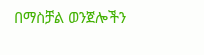በማስቻል ወንጀሎችን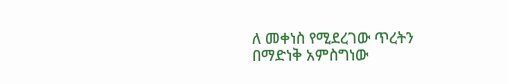ለ መቀነስ የሚደረገው ጥረትን በማድነቅ አምስግነው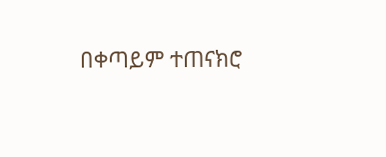በቀጣይም ተጠናክሮ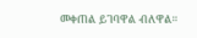መቀጠል ይገባዋል ብለዋል።